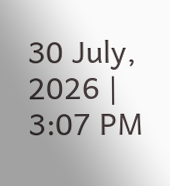30 July, 2026 | 3:07 PM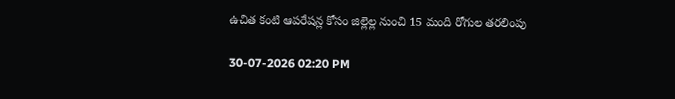ఉచిత కంటి ఆపరేషన్ల కోసం జిల్లెల్ల నుంచి 15 మంది రోగుల తరలింపు

30-07-2026 02:20 PM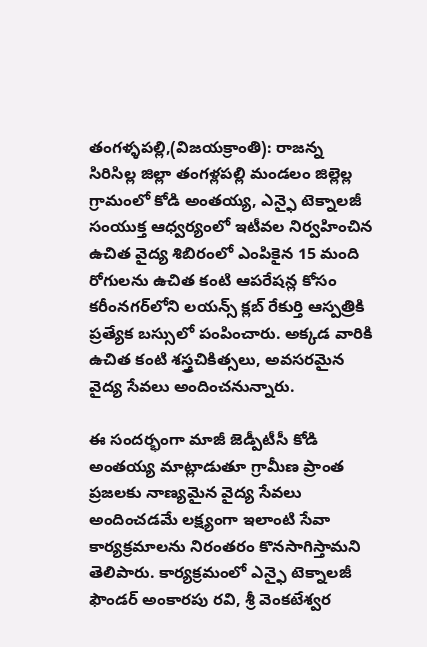తంగళ్ళపల్లి,(విజయక్రాంతి): రాజన్న సిరిసిల్ల జిల్లా తంగళ్లపల్లి మండలం జిల్లెల్ల గ్రామంలో కోడి అంతయ్య, ఎన్ఫై టెక్నాలజీ సంయుక్త ఆధ్వర్యంలో ఇటీవల నిర్వహించిన ఉచిత వైద్య శిబిరంలో ఎంపికైన 15 మంది రోగులను ఉచిత కంటి ఆపరేషన్ల కోసం కరీంనగర్‌లోని లయన్స్ క్లబ్ రేకుర్తి ఆస్పత్రికి ప్రత్యేక బస్సులో పంపించారు. అక్కడ వారికి ఉచిత కంటి శస్త్రచికిత్సలు, అవసరమైన వైద్య సేవలు అందించనున్నారు.

ఈ సందర్భంగా మాజీ జెడ్పీటీసీ కోడి అంతయ్య మాట్లాడుతూ గ్రామీణ ప్రాంత ప్రజలకు నాణ్యమైన వైద్య సేవలు అందించడమే లక్ష్యంగా ఇలాంటి సేవా కార్యక్రమాలను నిరంతరం కొనసాగిస్తామని తెలిపారు. కార్యక్రమంలో ఎన్ఫై టెక్నాలజీ ఫౌండర్ అంకారపు రవి, శ్రీ వెంకటేశ్వర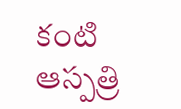కంటి ఆస్పత్రి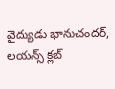వైద్యుడు భానుచందర్, లయన్స్ క్లబ్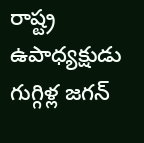రాష్ట్ర ఉపాధ్యక్షుడు గుగ్గిళ్ల జగన్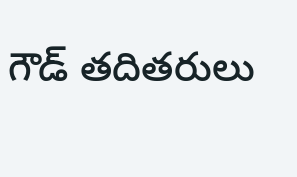గౌడ్ తదితరులు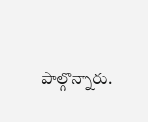పాల్గొన్నారు.